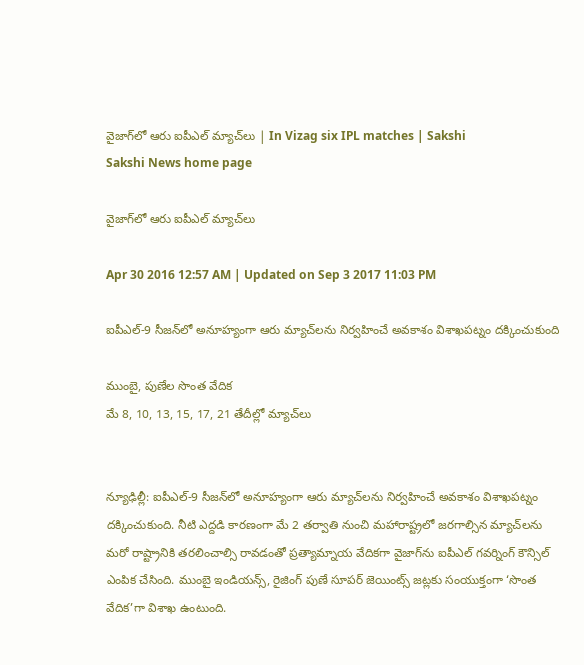వైజాగ్‌లో ఆరు ఐపీఎల్ మ్యాచ్‌లు | In Vizag six IPL matches | Sakshi
Sakshi News home page

వైజాగ్‌లో ఆరు ఐపీఎల్ మ్యాచ్‌లు

Apr 30 2016 12:57 AM | Updated on Sep 3 2017 11:03 PM

ఐపీఎల్-9 సీజన్‌లో అనూహ్యంగా ఆరు మ్యాచ్‌లను నిర్వహించే అవకాశం విశాఖపట్నం దక్కించుకుంది

ముంబై, పుణేల సొంత వేదిక
మే 8, 10, 13, 15, 17, 21 తేదీల్లో మ్యాచ్‌లు


న్యూఢిల్లీ: ఐపీఎల్-9 సీజన్‌లో అనూహ్యంగా ఆరు మ్యాచ్‌లను నిర్వహించే అవకాశం విశాఖపట్నం దక్కించుకుంది. నీటి ఎద్దడి కారణంగా మే 2 తర్వాతి నుంచి మహారాష్ట్రలో జరగాల్సిన మ్యాచ్‌లను మరో రాష్ట్రానికి తరలించాల్సి రావడంతో ప్రత్యామ్నాయ వేదికగా వైజాగ్‌ను ఐపీఎల్ గవర్నింగ్ కౌన్సిల్ ఎంపిక చేసింది. ముంబై ఇండియన్స్, రైజింగ్ పుణే సూపర్ జెయింట్స్ జట్లకు సంయుక్తంగా ‘సొంత వేదిక’గా విశాఖ ఉంటుంది.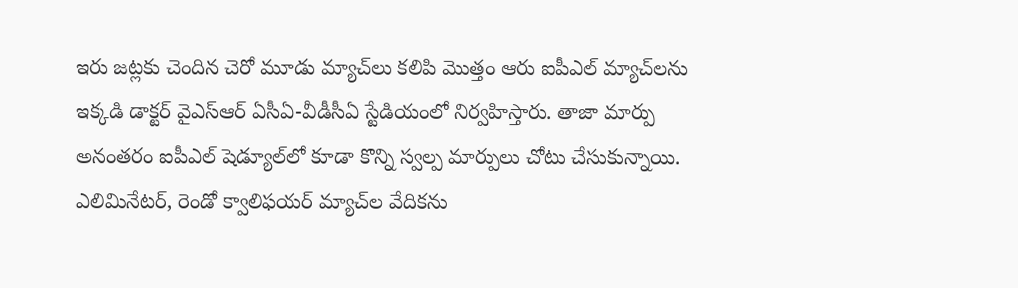ఇరు జట్లకు చెందిన చెరో మూడు మ్యాచ్‌లు కలిపి మొత్తం ఆరు ఐపీఎల్ మ్యాచ్‌లను ఇక్కడి డాక్టర్ వైఎస్‌ఆర్ ఏసీఏ-వీడీసీఏ స్టేడియంలో నిర్వహిస్తారు. తాజా మార్పు అనంతరం ఐపీఎల్ షెడ్యూల్‌లో కూడా కొన్ని స్వల్ప మార్పులు చోటు చేసుకున్నాయి. ఎలిమినేటర్, రెండో క్వాలిఫయర్ మ్యాచ్‌ల వేదికను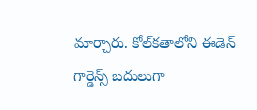మార్చారు. కోల్‌కతాలోని ఈడెన్ గార్డెన్స్ బదులుగా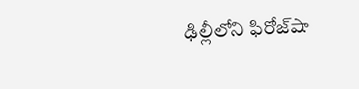ఢిల్లీలోని ఫిరోజ్‌షా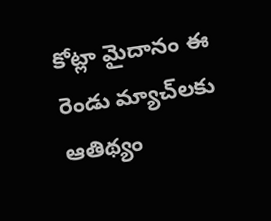కోట్లా మైదానం ఈ రెండు మ్యాచ్‌లకు ఆతిథ్యం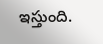ఇస్తుంది.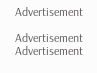Advertisement

Advertisement
Advertisement